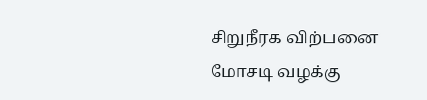சிறுநீரக விற்பனை மோசடி வழக்கு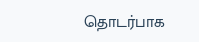தொடர்பாக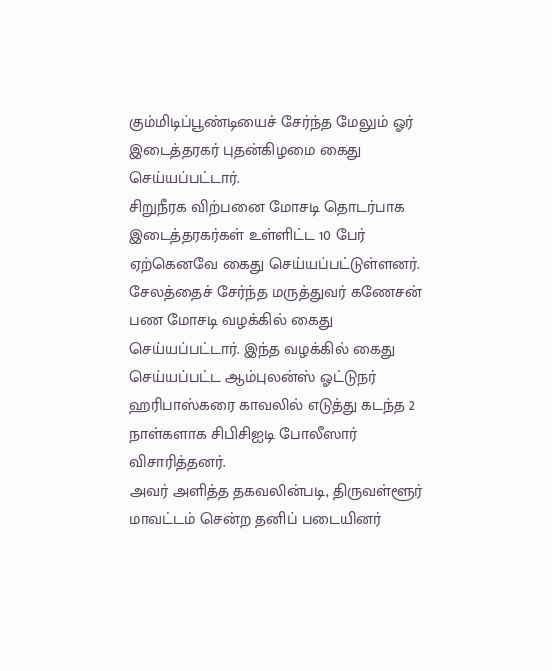கும்மிடிப்பூண்டியைச் சேர்ந்த மேலும் ஓர் இடைத்தரகர் புதன்கிழமை கைது செய்யப்பட்டார்.
சிறுநீரக விற்பனை மோசடி தொடர்பாக இடைத்தரகர்கள் உள்ளிட்ட 10 பேர் ஏற்கெனவே கைது செய்யப்பட்டுள்ளனர். சேலத்தைச் சேர்ந்த மருத்துவர் கணேசன் பண மோசடி வழக்கில் கைது செய்யப்பட்டார். இந்த வழக்கில் கைது செய்யப்பட்ட ஆம்புலன்ஸ் ஓட்டுநர் ஹரிபாஸ்கரை காவலில் எடுத்து கடந்த 2 நாள்களாக சிபிசிஐடி போலீஸார் விசாரித்தனர்.
அவர் அளித்த தகவலின்படி, திருவள்ளூர் மாவட்டம் சென்ற தனிப் படையினர்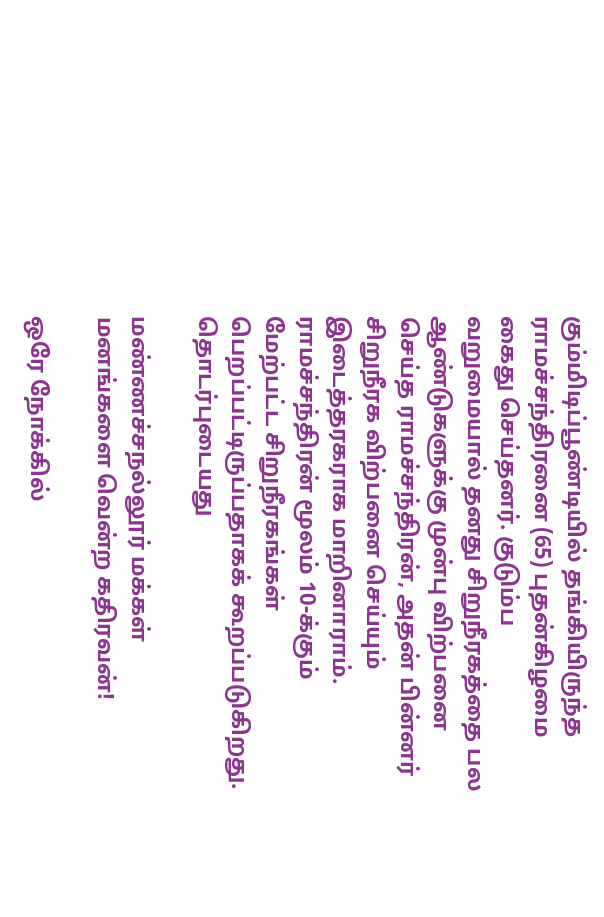கும்மிடிப்பூண்டியில் தங்கியிருந்த ராமச்சந்திரனை (65) புதன்கிழமை கைது செய்தனர். குடும்ப வறுமையால் தனது சிறுநீரகத்தை பல ஆண்டுகளுக்கு முன்பு விற்பனை செய்த ராமச்சந்திரன், அதன் பின்னர் சிறுநீரக விற்பனை செய்யும் இடைத்தரகராக மாறினாராம்.
ராமச்சந்திரன் மூலம் 10-க்கும் மேற்பட்ட சிறுநீரகங்கள் பெறப்பட்டிருப்பதாகக் கூறப்படுகிறது.
தொடர்புடையது

மண்ணச்சநல்லூர் மக்கள் மனங்களை வென்ற கதிரவன்!

ஒரே நோக்கில்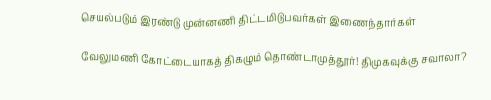செயல்படும் இரண்டு முன்னணி திட்டமிடுபவர்கள் இணைந்தார்கள்

வேலுமணி கோட்டையாகத் திகழும் தொண்டாமுத்தூர்! திமுகவுக்கு சவாலா?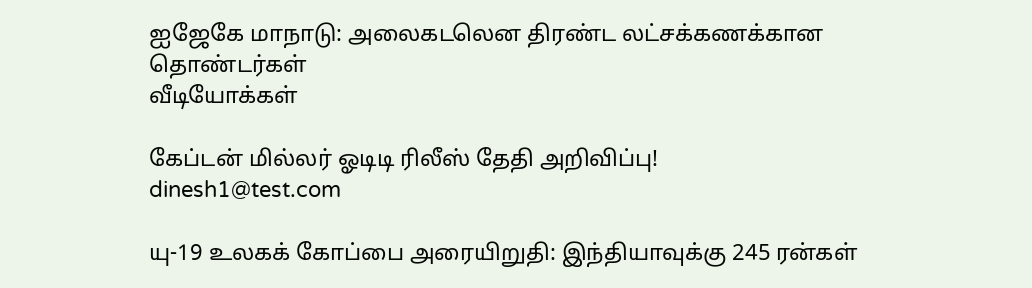ஐஜேகே மாநாடு: அலைகடலென திரண்ட லட்சக்கணக்கான தொண்டர்கள்
வீடியோக்கள்

கேப்டன் மில்லர் ஓடிடி ரிலீஸ் தேதி அறிவிப்பு!
dinesh1@test.com

யு-19 உலகக் கோப்பை அரையிறுதி: இந்தியாவுக்கு 245 ரன்கள்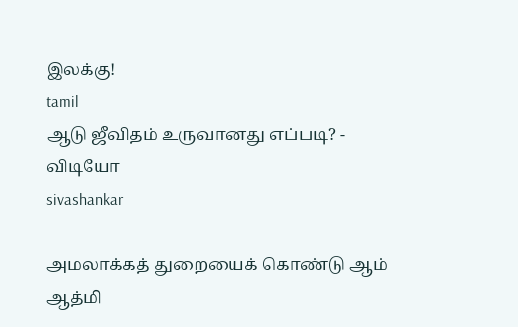இலக்கு!
tamil
ஆடு ஜீவிதம் உருவானது எப்படி? - விடியோ
sivashankar

அமலாக்கத் துறையைக் கொண்டு ஆம் ஆத்மி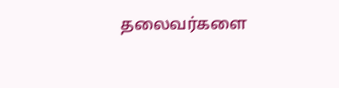தலைவர்களை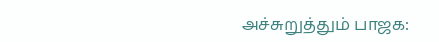அச்சுறுத்தும் பாஜக: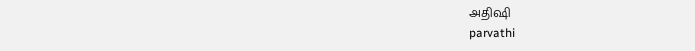அதிஷி
parvathi